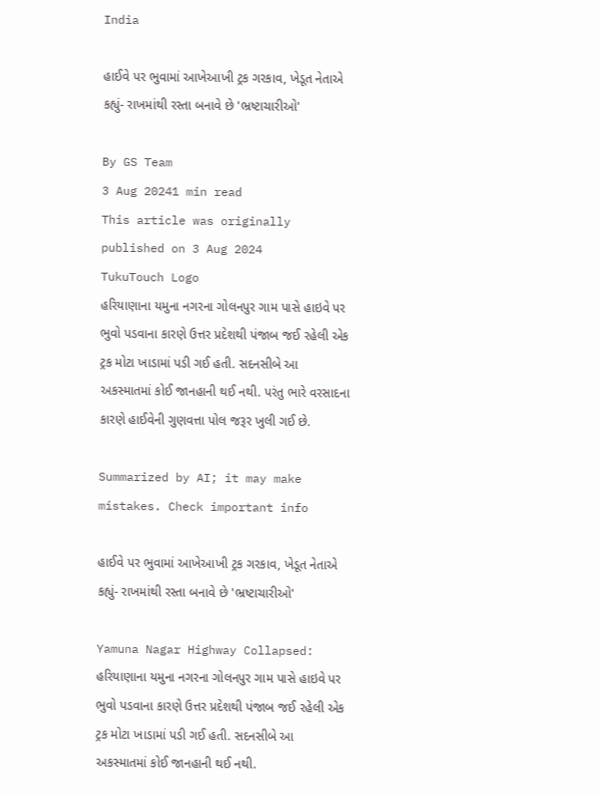India

હાઈવે પર ભુવામાં આખેઆખી ટ્રક ગરકાવ, ખેડૂત નેતાએ કહ્યું- રાખમાંથી રસ્તા બનાવે છે 'ભ્રષ્ટાચારીઓ'

By GS Team
3 Aug 20241 min read
This article was originally published on 3 Aug 2024
TukuTouch Logo
હરિયાણાના યમુના નગરના ગોલનપુર ગામ પાસે હાઇવે પર ભુવો પડવાના કારણે ઉત્તર પ્રદેશથી પંજાબ જઈ રહેલી એક ટ્રક મોટા ખાડામાં પડી ગઈ હતી. સદનસીબે આ અકસ્માતમાં કોઈ જાનહાની થઈ નથી. પરંતુ ભારે વરસાદના કારણે હાઈવેની ગુણવત્તા પોલ જરૂર ખુલી ગઈ છે.

Summarized by AI; it may make mistakes. Check important info

હાઈવે પર ભુવામાં આખેઆખી ટ્રક ગરકાવ, ખેડૂત નેતાએ કહ્યું- રાખમાંથી રસ્તા બનાવે છે 'ભ્રષ્ટાચારીઓ'

Yamuna Nagar Highway Collapsed: હરિયાણાના યમુના નગરના ગોલનપુર ગામ પાસે હાઇવે પર ભુવો પડવાના કારણે ઉત્તર પ્રદેશથી પંજાબ જઈ રહેલી એક ટ્રક મોટા ખાડામાં પડી ગઈ હતી. સદનસીબે આ અકસ્માતમાં કોઈ જાનહાની થઈ નથી.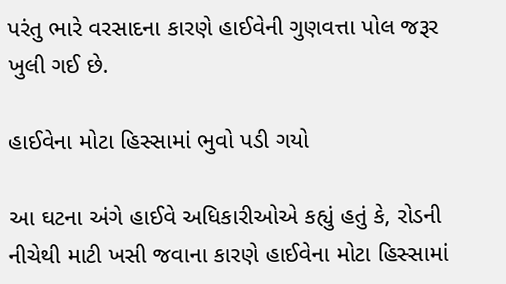પરંતુ ભારે વરસાદના કારણે હાઈવેની ગુણવત્તા પોલ જરૂર ખુલી ગઈ છે.

હાઈવેના મોટા હિસ્સામાં ભુવો પડી ગયો

આ ઘટના અંગે હાઈવે અધિકારીઓએ કહ્યું હતું કે, રોડની નીચેથી માટી ખસી જવાના કારણે હાઈવેના મોટા હિસ્સામાં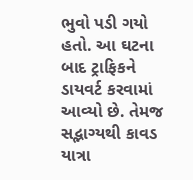ભુવો પડી ગયો હતો. આ ઘટના બાદ ટ્રાફિકને ડાયવર્ટ કરવામાં આવ્યો છે. તેમજ સદ્ભાગ્યથી કાવડ યાત્રા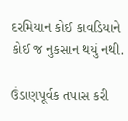દરમિયાન કોઈ કાવડિયાને કોઈ જ નુકસાન થયું નથી.

ઉંડાણપૂર્વક તપાસ કરી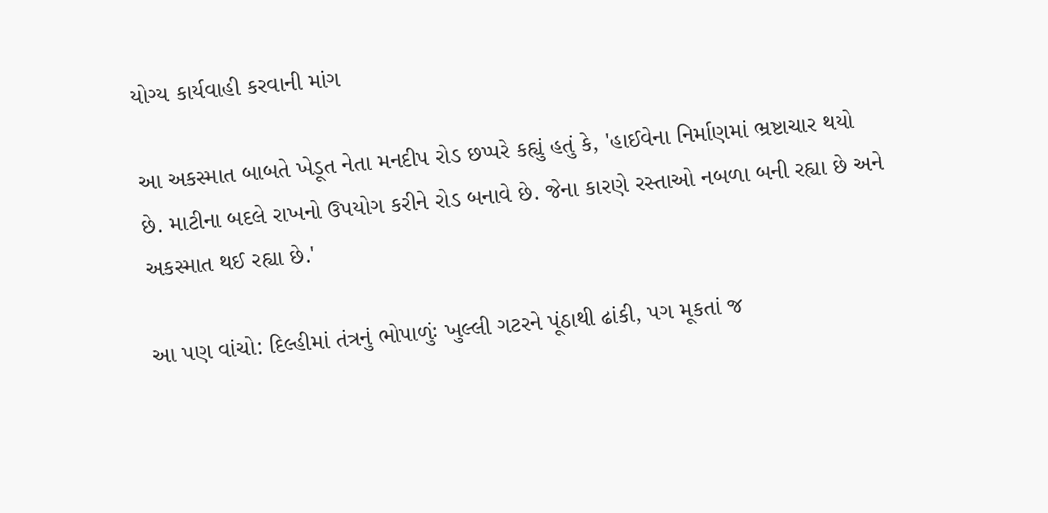યોગ્ય કાર્યવાહી કરવાની માંગ

આ અકસ્માત બાબતે ખેડૂત નેતા મનદીપ રોડ છપ્પરે કહ્યું હતું કે, 'હાઈવેના નિર્માણમાં ભ્રષ્ટાચાર થયો છે. માટીના બદલે રાખનો ઉપયોગ કરીને રોડ બનાવે છે. જેના કારણે રસ્તાઓ નબળા બની રહ્યા છે અને અકસ્માત થઈ રહ્યા છે.'

આ પણ વાંચો: દિલ્હીમાં તંત્રનું ભોપાળુંઃ ખુલ્લી ગટરને પૂંઠાથી ઢાંકી, પગ મૂકતાં જ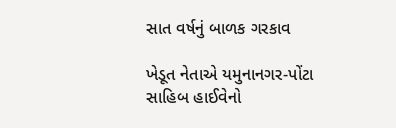સાત વર્ષનું બાળક ગરકાવ

ખેડૂત નેતાએ યમુનાનગર-પોંટા સાહિબ હાઈવેનો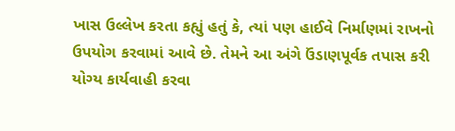ખાસ ઉલ્લેખ કરતા કહ્યું હતું કે, ત્યાં પણ હાઈવે નિર્માણમાં રાખનો ઉપયોગ કરવામાં આવે છે. તેમને આ અંગે ઉંડાણપૂર્વક તપાસ કરી યોગ્ય કાર્યવાહી કરવા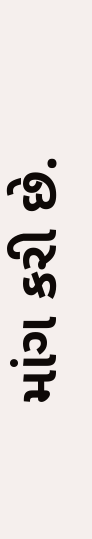માંગ કરી છે.